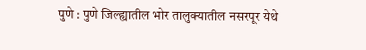पुणे : पुणे जिल्ह्यातील भोर तालुक्यातील नसरपूर येथे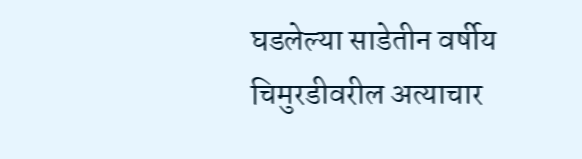घडलेल्या साडेतीन वर्षीय चिमुरडीवरील अत्याचार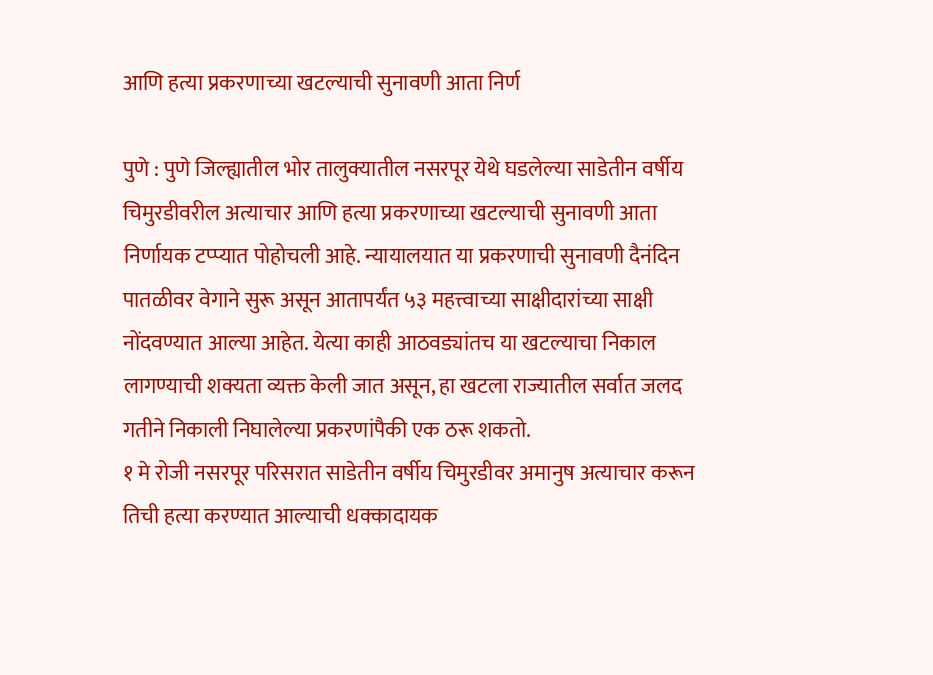आणि हत्या प्रकरणाच्या खटल्याची सुनावणी आता निर्ण

पुणे : पुणे जिल्ह्यातील भोर तालुक्यातील नसरपूर येथे घडलेल्या साडेतीन वर्षीय चिमुरडीवरील अत्याचार आणि हत्या प्रकरणाच्या खटल्याची सुनावणी आता निर्णायक टप्प्यात पोहोचली आहे. न्यायालयात या प्रकरणाची सुनावणी दैनंदिन पातळीवर वेगाने सुरू असून आतापर्यंत ५३ महत्त्वाच्या साक्षीदारांच्या साक्षी नोंदवण्यात आल्या आहेत. येत्या काही आठवड्यांतच या खटल्याचा निकाल लागण्याची शक्यता व्यक्त केली जात असून, हा खटला राज्यातील सर्वात जलद गतीने निकाली निघालेल्या प्रकरणांपैकी एक ठरू शकतो.
१ मे रोजी नसरपूर परिसरात साडेतीन वर्षीय चिमुरडीवर अमानुष अत्याचार करून तिची हत्या करण्यात आल्याची धक्कादायक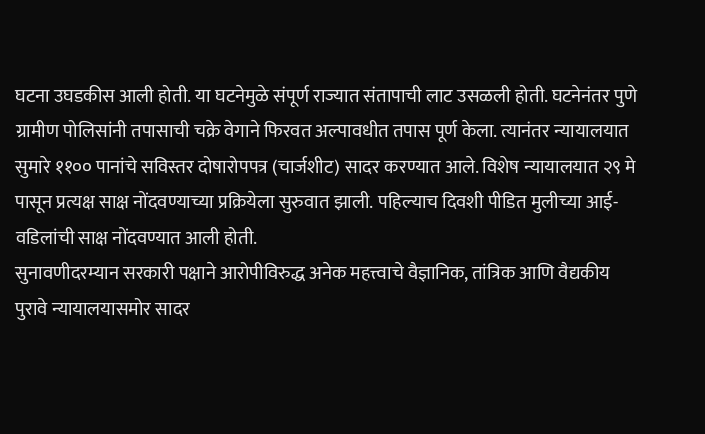घटना उघडकीस आली होती. या घटनेमुळे संपूर्ण राज्यात संतापाची लाट उसळली होती. घटनेनंतर पुणे ग्रामीण पोलिसांनी तपासाची चक्रे वेगाने फिरवत अल्पावधीत तपास पूर्ण केला. त्यानंतर न्यायालयात सुमारे ११०० पानांचे सविस्तर दोषारोपपत्र (चार्जशीट) सादर करण्यात आले. विशेष न्यायालयात २९ मे पासून प्रत्यक्ष साक्ष नोंदवण्याच्या प्रक्रियेला सुरुवात झाली. पहिल्याच दिवशी पीडित मुलीच्या आई-वडिलांची साक्ष नोंदवण्यात आली होती.
सुनावणीदरम्यान सरकारी पक्षाने आरोपीविरुद्ध अनेक महत्त्वाचे वैज्ञानिक, तांत्रिक आणि वैद्यकीय पुरावे न्यायालयासमोर सादर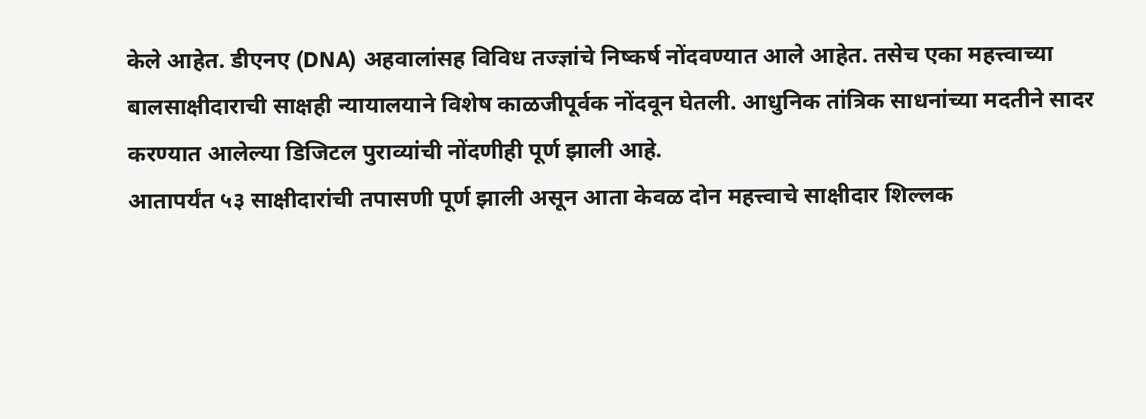केले आहेत. डीएनए (DNA) अहवालांसह विविध तज्ज्ञांचे निष्कर्ष नोंदवण्यात आले आहेत. तसेच एका महत्त्वाच्या बालसाक्षीदाराची साक्षही न्यायालयाने विशेष काळजीपूर्वक नोंदवून घेतली. आधुनिक तांत्रिक साधनांच्या मदतीने सादर करण्यात आलेल्या डिजिटल पुराव्यांची नोंदणीही पूर्ण झाली आहे.
आतापर्यंत ५३ साक्षीदारांची तपासणी पूर्ण झाली असून आता केवळ दोन महत्त्वाचे साक्षीदार शिल्लक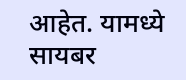आहेत. यामध्ये सायबर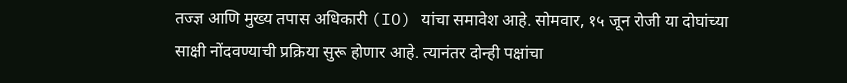तज्ज्ञ आणि मुख्य तपास अधिकारी (IO) यांचा समावेश आहे. सोमवार, १५ जून रोजी या दोघांच्या साक्षी नोंदवण्याची प्रक्रिया सुरू होणार आहे. त्यानंतर दोन्ही पक्षांचा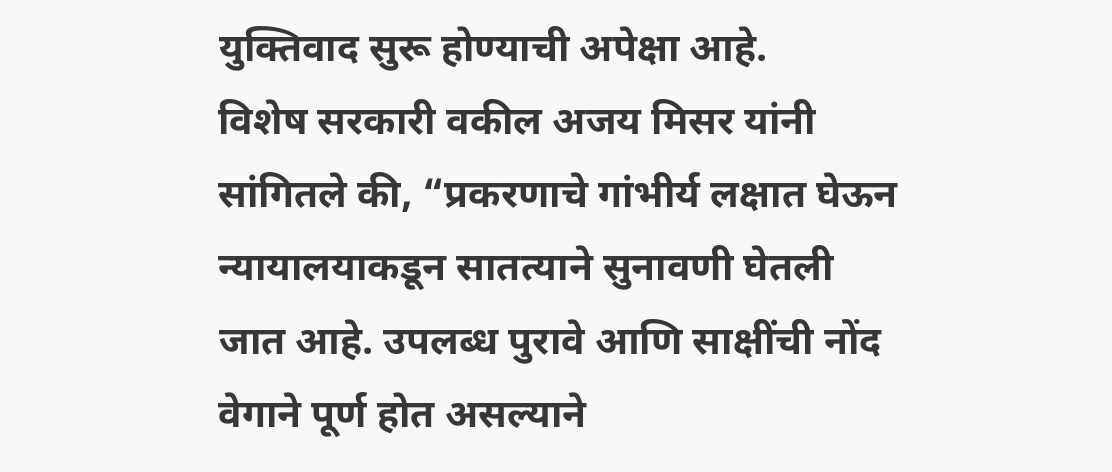युक्तिवाद सुरू होण्याची अपेक्षा आहे.
विशेष सरकारी वकील अजय मिसर यांनी सांगितले की, “प्रकरणाचे गांभीर्य लक्षात घेऊन न्यायालयाकडून सातत्याने सुनावणी घेतली जात आहे. उपलब्ध पुरावे आणि साक्षींची नोंद वेगाने पूर्ण होत असल्याने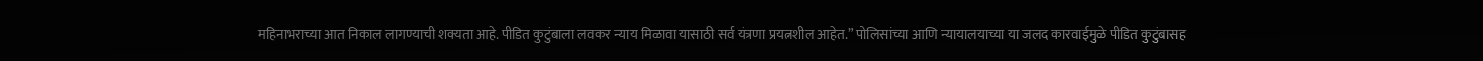महिनाभराच्या आत निकाल लागण्याची शक्यता आहे. पीडित कुटुंबाला लवकर न्याय मिळावा यासाठी सर्व यंत्रणा प्रयत्नशील आहेत.” पोलिसांच्या आणि न्यायालयाच्या या जलद कारवाईमुळे पीडित कुटुंबासह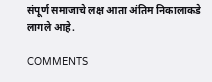संपूर्ण समाजाचे लक्ष आता अंतिम निकालाकडे लागले आहे.

COMMENTS